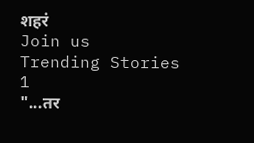शहरं
Join us
Trending Stories
1
"...तर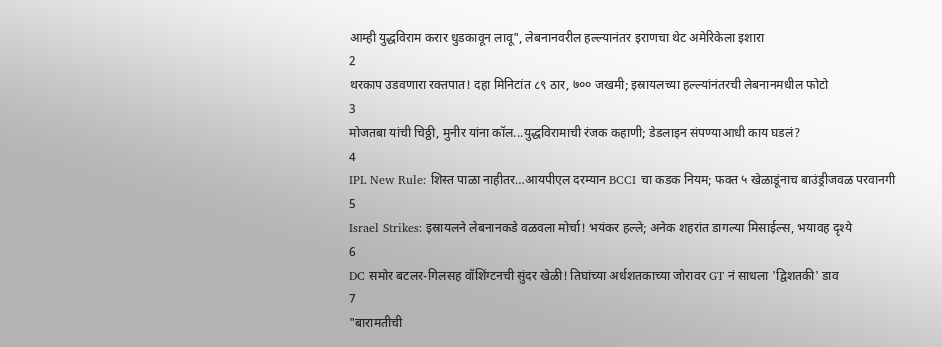आम्ही युद्धविराम करार धुडकावून लावू", लेबनानवरील हल्ल्यानंतर इराणचा थेट अमेरिकेला इशारा
2
थरकाप उडवणारा रक्तपात! दहा मिनिटांत ८९ ठार, ७०० जखमी; इस्रायलच्या हल्ल्यांनंतरची लेबनानमधील फोटो
3
मोजतबा यांची चिठ्ठी, मुनीर यांना कॉल...युद्धविरामाची रंजक कहाणी; डेडलाइन संपण्याआधी काय घडलं?
4
IPL New Rule: शिस्त पाळा नाहीतर…आयपीएल दरम्यान BCCI चा कडक नियम; फक्त ५ खेळाडूंनाच बाउंड्रीजवळ परवानगी
5
Israel Strikes: इस्रायलने लेबनानकडे वळवला मोर्चा! भयंकर हल्ले; अनेक शहरांत डागल्या मिसाईल्स, भयावह दृश्ये
6
DC समोर बटलर-गिलसह वॉशिंग्टनची सुंदर खेळी! तिघांच्या अर्धशतकाच्या जोरावर GT नं साधला 'द्विशतकी' डाव
7
"बारामतीची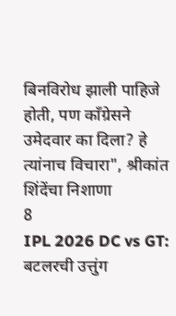बिनविरोध झाली पाहिजे होती, पण काँग्रेसने उमेदवार का दिला? हे त्यांनाच विचारा", श्रीकांत शिंदेंचा निशाणा
8
IPL 2026 DC vs GT: बटलरची उत्तुंग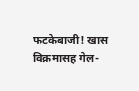फटकेबाजी! खास विक्रमासह गेल-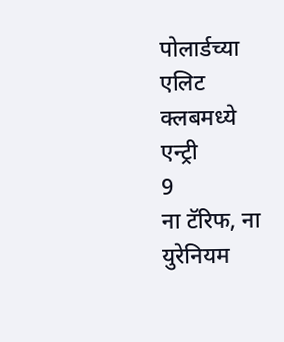पोलार्डच्या एलिट क्लबमध्ये एन्ट्री
9
ना टॅरिफ, ना युरेनियम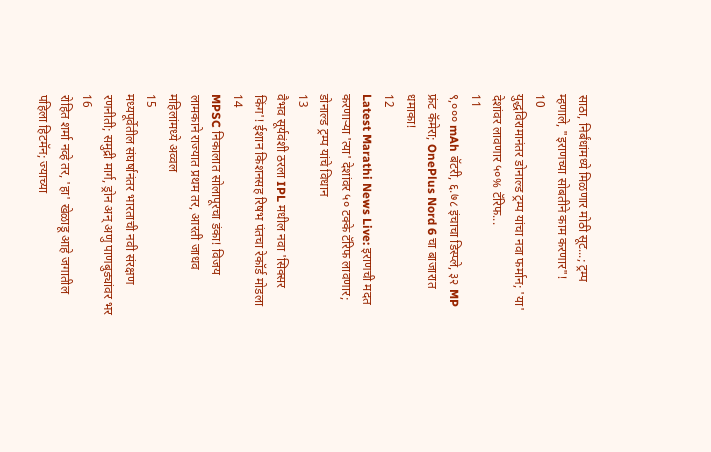साठा, निर्बंधांमध्ये मिळणार मोठी सूट...; ट्रम्प म्हणाले, "इराणच्या सोबतीने काम करणार"!
10
युद्धविरामानंतर डोनाल्ड ट्रम्प यांचा नवा फर्मान; 'या' देशांवर लावणार ५०% टॅरिफ...
11
९,००० mAh बॅटरी, ६.७८ इंचाचा डिस्प्ले, ३२ MP फ्रंट कॅमेरा; OnePlus Nord 6 चा बाजारात धमाका!
12
Latest Marathi News Live: इराणची मदत करणाऱ्या 'त्या' देशांवर ५० टक्के टॅरिफ लावणार; डोनाल्ड ट्रम्प यांचे विधान
13
वैभव सूर्यवंशी ठरला IPL मधील नवा 'सिक्सर किंग'! ईशान किशनसह रिषभ पंतचा रेकॉर्ड मोडला
14
MPSC निकालात सोलापूरचा डंका! विजय लामकाने राज्यात प्रथम तर, आरती जाधव महिलांमध्ये अव्वल
15
मध्यपूर्वेतील संघर्षानंतर भारताची नवी संरक्षण रणनीती; समुद्री मार्ग, ड्रोन अन् अणु पाणबुड्यांवर भर
16
रोहित शर्मा नव्हे तर, 'हा' खेळाडू आहे जगातील पहिला हिटमॅन; ज्याच्या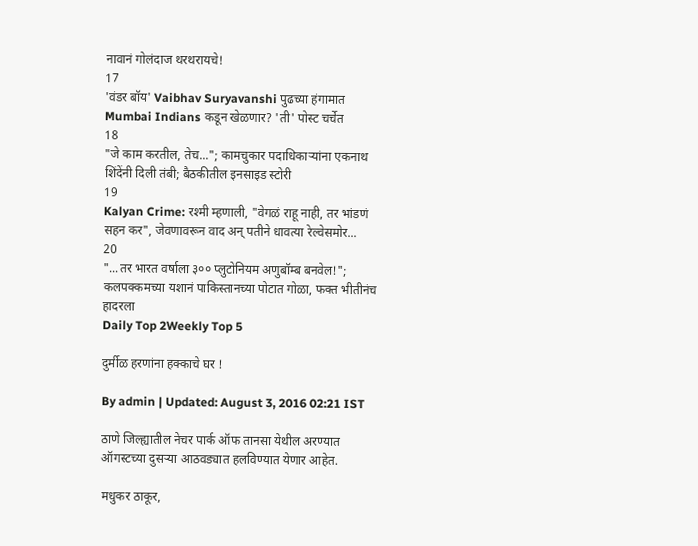नावानं गोलंदाज थरथरायचे!
17
'वंडर बॉय' Vaibhav Suryavanshi पुढच्या हंगामात Mumbai Indians कडून खेळणार? 'ती' पोस्ट चर्चेत
18
"जे काम करतील, तेच..."; कामचुकार पदाधिकाऱ्यांना एकनाथ शिंदेंनी दिली तंबी; बैठकीतील इनसाइड स्टोरी
19
Kalyan Crime: रश्मी म्हणाली, "वेगळं राहू नाही, तर भांडणं सहन कर", जेवणावरून वाद अन् पतीने धावत्या रेल्वेसमोर...
20
"...तर भारत वर्षाला ३०० प्लुटोनियम अणुबॉम्ब बनवेल!"; कलपक्कमच्या यशानं पाकिस्तानच्या पोटात गोळा, फक्त भीतीनंच हादरला
Daily Top 2Weekly Top 5

दुर्मीळ हरणांना हक्काचे घर !

By admin | Updated: August 3, 2016 02:21 IST

ठाणे जिल्ह्यातील नेचर पार्क ऑफ तानसा येथील अरण्यात ऑगस्टच्या दुसऱ्या आठवड्यात हलविण्यात येणार आहेत.

मधुकर ठाकूर,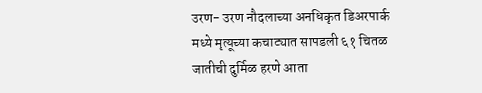उरण- उरण नौदलाच्या अनधिकृत डिअरपार्क मध्ये मृत्यूच्या कचाट्यात सापडली ६१ चितळ जातीची दुर्मिळ हरणे आता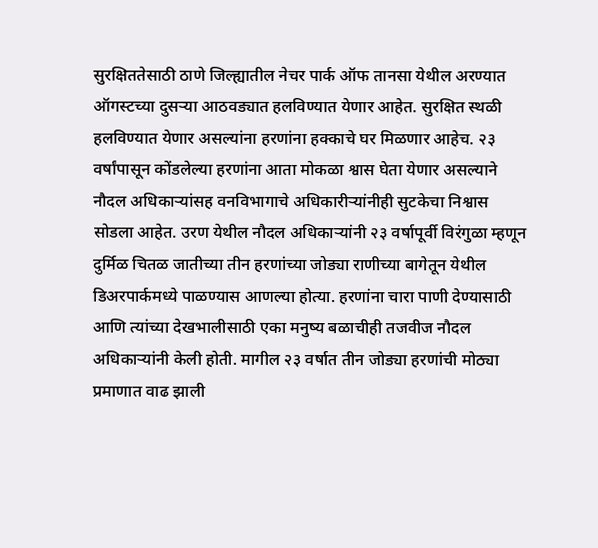सुरक्षिततेसाठी ठाणे जिल्ह्यातील नेचर पार्क ऑफ तानसा येथील अरण्यात ऑगस्टच्या दुसऱ्या आठवड्यात हलविण्यात येणार आहेत. सुरक्षित स्थळी हलविण्यात येणार असल्यांना हरणांना हक्काचे घर मिळणार आहेच. २३ वर्षांपासून कोंडलेल्या हरणांना आता मोकळा श्वास घेता येणार असल्याने नौदल अधिकाऱ्यांसह वनविभागाचे अधिकारीऱ्यांनीही सुटकेचा निश्वास सोडला आहेत. उरण येथील नौदल अधिकाऱ्यांनी २३ वर्षापूर्वी विरंगुळा म्हणून दुर्मिळ चितळ जातीच्या तीन हरणांच्या जोड्या राणीच्या बागेतून येथील डिअरपार्कमध्ये पाळण्यास आणल्या होत्या. हरणांना चारा पाणी देण्यासाठी आणि त्यांच्या देखभालीसाठी एका मनुष्य बळाचीही तजवीज नौदल अधिकाऱ्यांनी केली होती. मागील २३ वर्षात तीन जोड्या हरणांची मोठ्या प्रमाणात वाढ झाली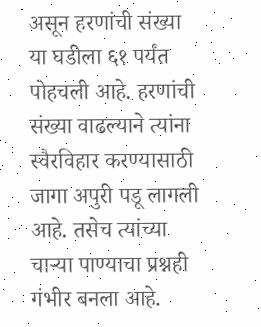असून हरणांची संख्या या घडीला ६१ पर्यंत पोहचली आहे. हरणांची संख्या वाढल्याने त्यांना स्वैरविहार करण्यासाठी जागा अपुरी पडू लागली आहे. तसेच त्यांच्या चाऱ्या पाण्याचा प्रश्नही गंभीर बनला आहे.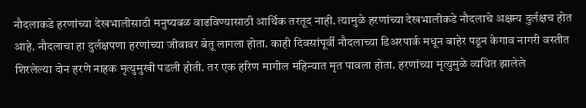नौदलाकडे हरणांच्या देखभालीसाठी मनुष्यबळ वाढविण्यासाठी आर्थिक तरतूद नाही. त्यामुळे हरणांच्या देखभालीकडे नौदलाचे अक्षम्य दुर्लक्षच होत आहे. नौदलाचा हा दुर्लक्षपणा हरणांच्या जीवावर बेतू लागला होता. काही दिवसांपूर्वी नौदलाच्या डिअरपार्क मधून बाहेर पडून केगाव नागरी वस्तीत शिरलेल्या दोन हरणे नाहक मृत्युमुखी पडली होती. तर एक हरिण मागील महिन्यात मृत पावला होता. हरणांच्या मृत्युमुळे व्यथित झालेले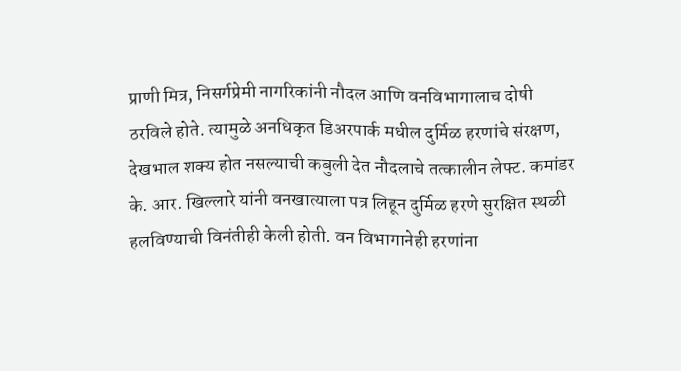प्राणी मित्र, निसर्गप्रेमी नागरिकांनी नौदल आणि वनविभागालाच दोषी ठरविले होते. त्यामुळे अनधिकृत डिअरपार्क मधील दुर्मिळ हरणांचे संरक्षण, देखभाल शक्य होत नसल्याची कबुली देत नौदलाचे तत्कालीन लेफ्ट. कमांडर के. आर. खिल्लारे यांनी वनखात्याला पत्र लिहून दुर्मिळ हरणे सुरक्षित स्थळी हलविण्याची विनंतीही केली होती. वन विभागानेही हरणांना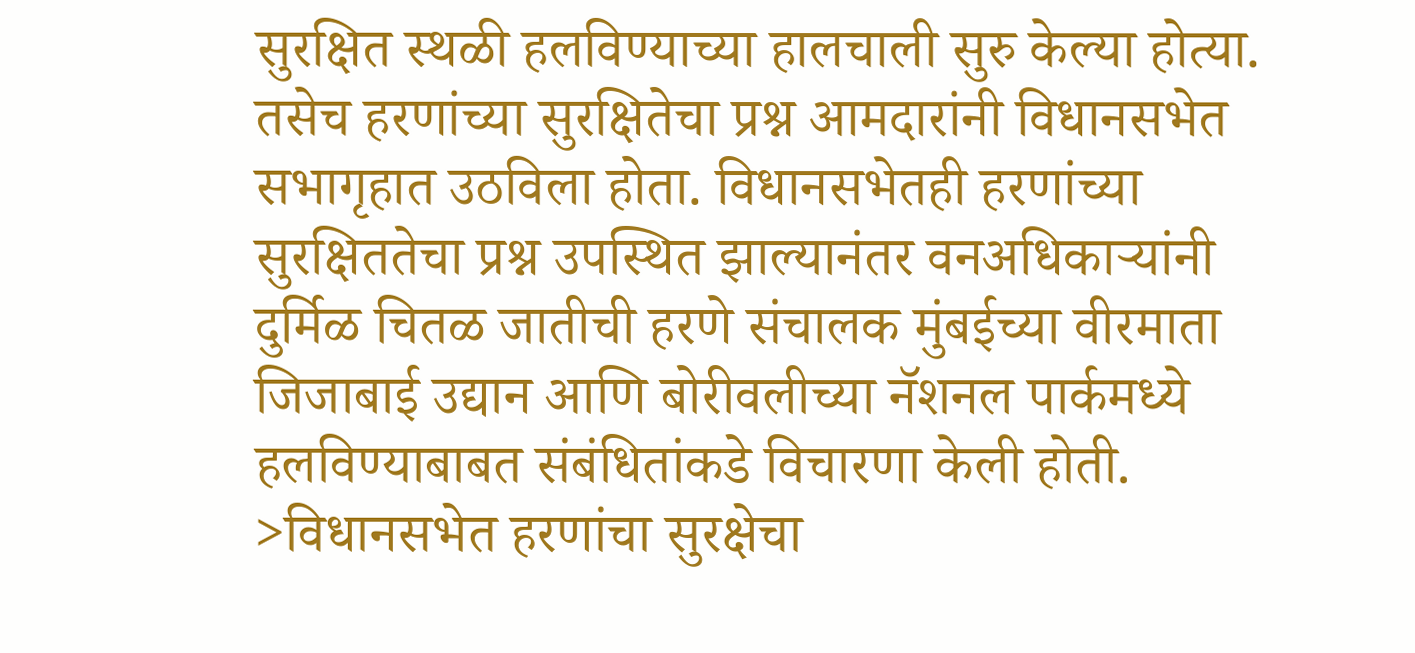सुरक्षित स्थळी हलविण्याच्या हालचाली सुरु केल्या होत्या. तसेच हरणांच्या सुरक्षितेचा प्रश्न आमदारांनी विधानसभेत सभागृहात उठविला होता. विधानसभेतही हरणांच्या सुरक्षिततेचा प्रश्न उपस्थित झाल्यानंतर वनअधिकाऱ्यांनी दुर्मिळ चितळ जातीची हरणे संचालक मुंबईच्या वीरमाता जिजाबाई उद्यान आणि बोरीवलीच्या नॅशनल पार्कमध्ये हलविण्याबाबत संबंधितांकडे विचारणा केली होती. >विधानसभेत हरणांचा सुरक्षेचा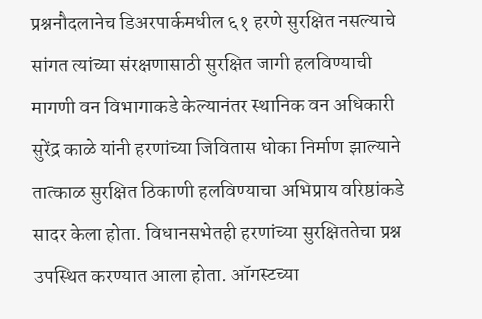प्रश्ननौदलानेच डिअरपार्कमधील ६१ हरणे सुरक्षित नसल्याचे सांगत त्यांच्या संरक्षणासाठी सुरक्षित जागी हलविण्याची मागणी वन विभागाकडे केल्यानंतर स्थानिक वन अधिकारी सुरेंद्र काळे यांनी हरणांच्या जिवितास धोका निर्माण झाल्याने तात्काळ सुरक्षित ठिकाणी हलविण्याचा अभिप्राय वरिष्ठांकडे सादर केला होता. विधानसभेतही हरणांच्या सुरक्षिततेचा प्रश्न उपस्थित करण्यात आला होता. ऑगस्टच्या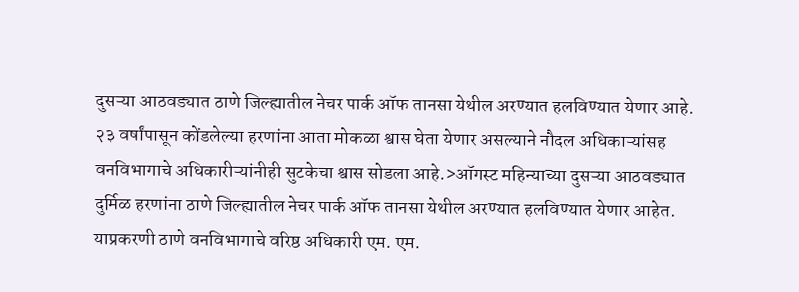दुसऱ्या आठवड्यात ठाणे जिल्ह्यातील नेचर पार्क ऑफ तानसा येथील अरण्यात हलविण्यात येणार आहे. २३ वर्षांपासून कोंडलेल्या हरणांना आता मोकळा श्वास घेता येणार असल्याने नौदल अधिकाऱ्यांसह वनविभागाचे अधिकारीऱ्यांनीही सुटकेचा श्वास सोडला आहे.>ऑगस्ट महिन्याच्या दुसऱ्या आठवड्यात दुर्मिळ हरणांना ठाणे जिल्ह्यातील नेचर पार्क ऑफ तानसा येथील अरण्यात हलविण्यात येणार आहेत. याप्रकरणी ठाणे वनविभागाचे वरिष्ठ अधिकारी एम. एम.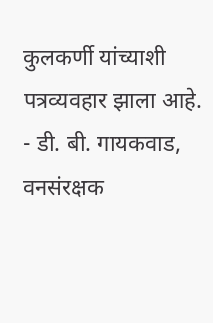कुलकर्णी यांच्याशी पत्रव्यवहार झाला आहे. - डी. बी. गायकवाड, वनसंरक्षक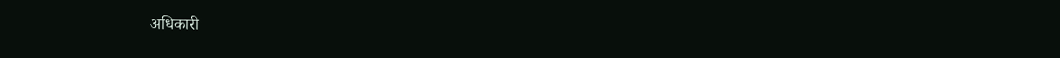अधिकारी